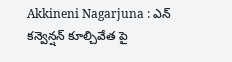Akkineni Nagarjuna : ఎన్ కన్వెన్షన్ కూల్చివేత పై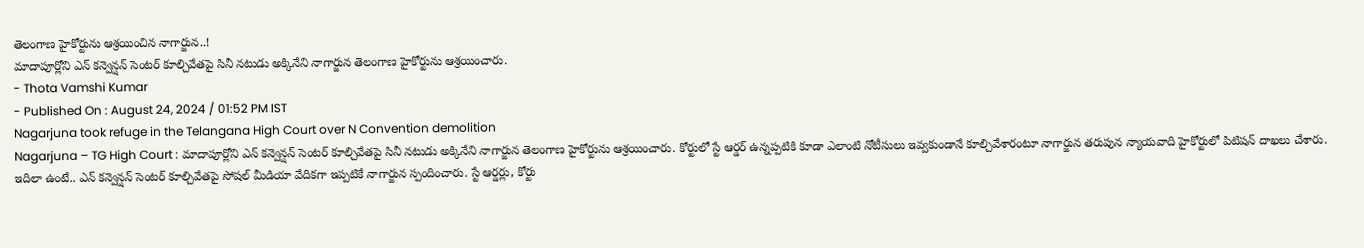తెలంగాణ హైకోర్టును ఆశ్రయించిన నాగార్జున..!
మాదాపూర్లోని ఎన్ కన్వెన్షన్ సెంటర్ కూల్చివేతపై సినీ నటుడు అక్కినేని నాగార్జున తెలంగాణ హైకోర్టును ఆశ్రయించారు.
- Thota Vamshi Kumar
- Published On : August 24, 2024 / 01:52 PM IST
Nagarjuna took refuge in the Telangana High Court over N Convention demolition
Nagarjuna – TG High Court : మాదాపూర్లోని ఎన్ కన్వెన్షన్ సెంటర్ కూల్చివేతపై సినీ నటుడు అక్కినేని నాగార్జున తెలంగాణ హైకోర్టును ఆశ్రయించారు. కోర్టులో స్టే ఆర్డర్ ఉన్నప్పటికి కూడా ఎలాంటి నోటీసులు ఇవ్వకుండానే కూల్చివేశారంటూ నాగార్జున తరుపున న్యాయవాది హైకోర్టులో పిటిషన్ దాఖలు చేశారు.
ఇదిలా ఉంటే.. ఎన్ కన్వెన్షన్ సెంటర్ కూల్చివేతపై సోషల్ మీడియా వేదికగా ఇప్పటికే నాగార్జున స్పందించారు. స్టే ఆర్డర్లు, కోర్టు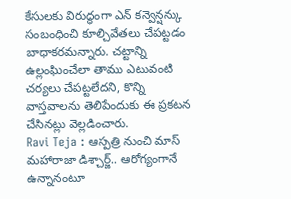కేసులకు విరుద్ధంగా ఎన్ కన్వెన్షన్కు సంబంధించి కూల్చివేతలు చేపట్టడం బాధాకరమన్నారు. చట్టాన్ని ఉల్లంఘించేలా తాము ఎటువంటి చర్యలు చేపట్టలేదని, కొన్ని వాస్తవాలను తెలిపేందుకు ఈ ప్రకటన చేసినట్లు వెల్లడించారు.
Ravi Teja : ఆస్పత్రి నుంచి మాస్ మహారాజా డిశ్చార్జ్.. ఆరోగ్యంగానే ఉన్నానంటూ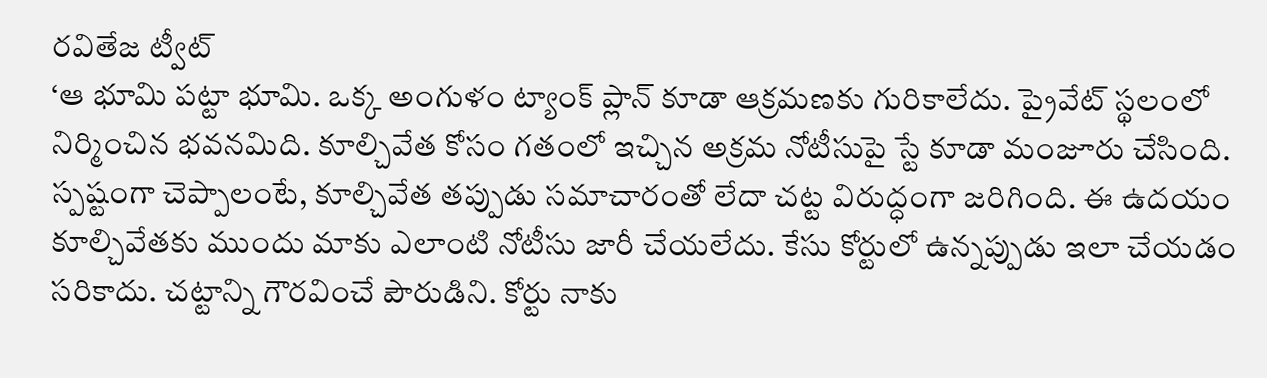రవితేజ ట్వీట్
‘ఆ భూమి పట్టా భూమి. ఒక్క అంగుళం ట్యాంక్ ప్లాన్ కూడా ఆక్రమణకు గురికాలేదు. ప్రైవేట్ స్థలంలో నిర్మించిన భవనమిది. కూల్చివేత కోసం గతంలో ఇచ్చిన అక్రమ నోటీసుపై స్టే కూడా మంజూరు చేసింది. స్పష్టంగా చెప్పాలంటే, కూల్చివేత తప్పుడు సమాచారంతో లేదా చట్ట విరుద్ధంగా జరిగింది. ఈ ఉదయం కూల్చివేతకు ముందు మాకు ఎలాంటి నోటీసు జారీ చేయలేదు. కేసు కోర్టులో ఉన్నప్పుడు ఇలా చేయడం సరికాదు. చట్టాన్ని గౌరవించే పౌరుడిని. కోర్టు నాకు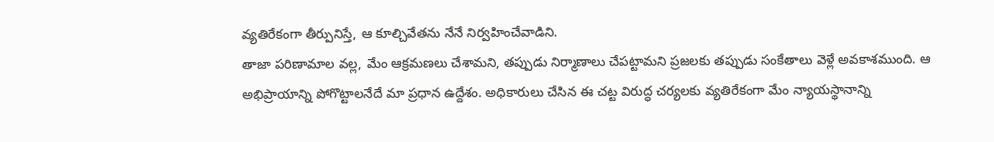వ్యతిరేకంగా తీర్పునిస్తే, ఆ కూల్చివేతను నేనే నిర్వహించేవాడిని.
తాజా పరిణామాల వల్ల, మేం ఆక్రమణలు చేశామని, తప్పుడు నిర్మాణాలు చేపట్టామని ప్రజలకు తప్పుడు సంకేతాలు వెళ్లే అవకాశముంది. ఆ అభిప్రాయాన్ని పోగొట్టాలనేదే మా ప్రధాన ఉద్దేశం. అధికారులు చేసిన ఈ చట్ట విరుద్ధ చర్యలకు వ్యతిరేకంగా మేం న్యాయస్థానాన్ని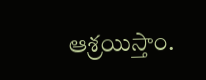ఆశ్రయిస్తాం.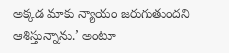అక్కడ మాకు న్యాయం జరుగుతుందని ఆశిస్తున్నాను.’ అంటూ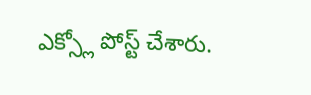ఎక్స్లో పోస్ట్ చేశారు.